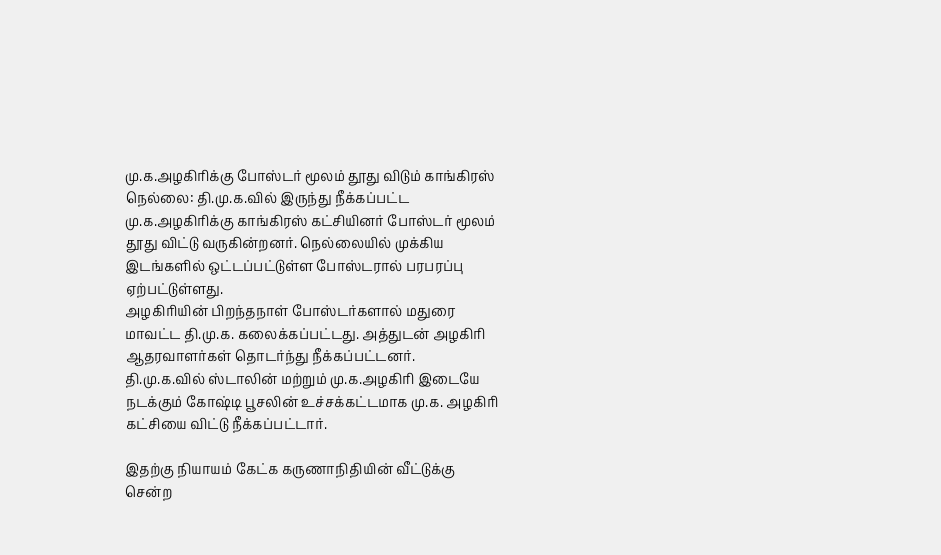மு.க.அழகிரிக்கு போஸ்டர் மூலம் தூது விடும் காங்கிரஸ்
நெல்லை: தி.மு.க.வில் இருந்து நீக்கப்பட்ட மு.க.அழகிரிக்கு காங்கிரஸ் கட்சியினர் போஸ்டர் மூலம் தூது விட்டு வருகின்றனர். நெல்லையில் முக்கிய இடங்களில் ஒட்டப்பட்டுள்ள போஸ்டரால் பரபரப்பு ஏற்பட்டுள்ளது.
அழகிரியின் பிறந்தநாள் போஸ்டர்களால் மதுரை மாவட்ட தி.மு.க. கலைக்கப்பட்டது. அத்துடன் அழகிரி ஆதரவாளர்கள் தொடர்ந்து நீக்கப்பட்டனர்.
தி.மு.க.வில் ஸ்டாலின் மற்றும் மு.க.அழகிரி இடையே நடக்கும் கோஷ்டி பூசலின் உச்சக்கட்டமாக மு.க. அழகிரி கட்சியை விட்டு நீக்கப்பட்டார்.

இதற்கு நியாயம் கேட்க கருணாநிதியின் வீட்டுக்கு சென்ற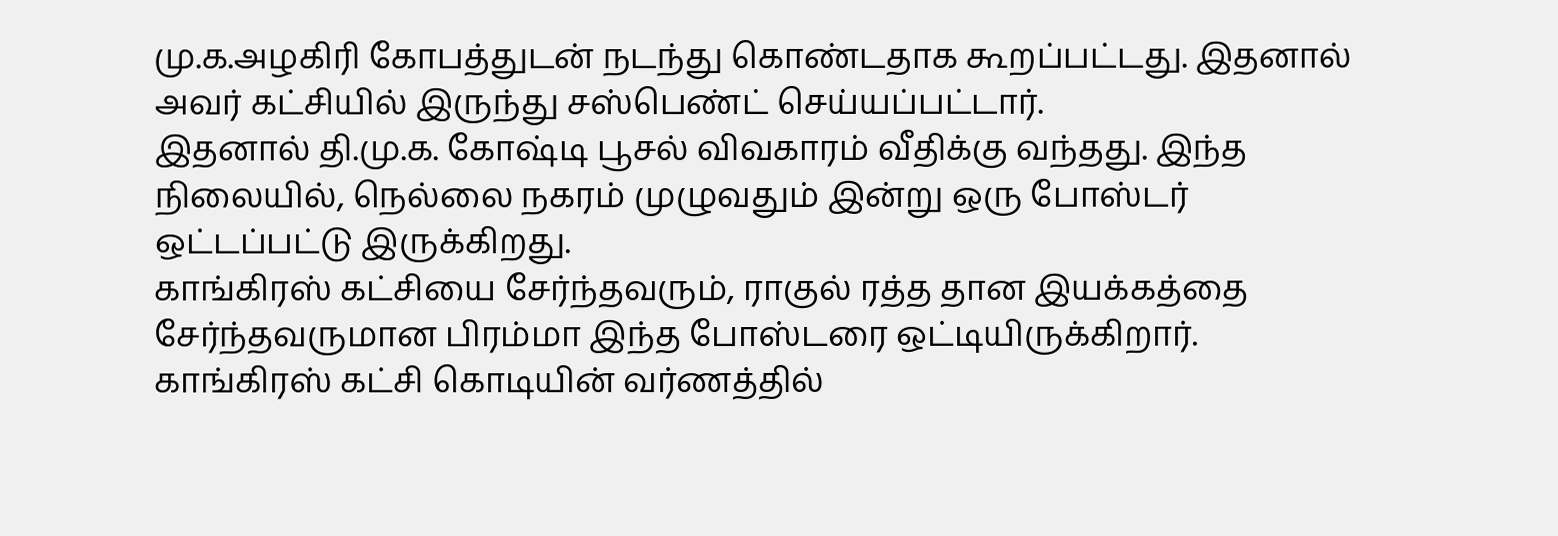மு.க.அழகிரி கோபத்துடன் நடந்து கொண்டதாக கூறப்பட்டது. இதனால் அவர் கட்சியில் இருந்து சஸ்பெண்ட் செய்யப்பட்டார்.
இதனால் தி.மு.க. கோஷ்டி பூசல் விவகாரம் வீதிக்கு வந்தது. இந்த நிலையில், நெல்லை நகரம் முழுவதும் இன்று ஒரு போஸ்டர் ஒட்டப்பட்டு இருக்கிறது.
காங்கிரஸ் கட்சியை சேர்ந்தவரும், ராகுல் ரத்த தான இயக்கத்தை சேர்ந்தவருமான பிரம்மா இந்த போஸ்டரை ஒட்டியிருக்கிறார்.
காங்கிரஸ் கட்சி கொடியின் வர்ணத்தில்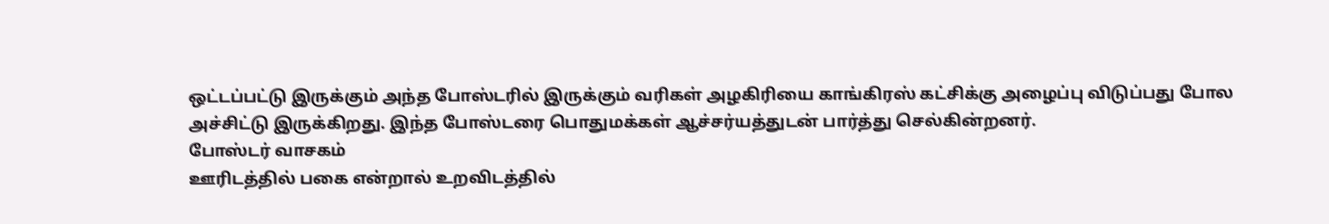ஒட்டப்பட்டு இருக்கும் அந்த போஸ்டரில் இருக்கும் வரிகள் அழகிரியை காங்கிரஸ் கட்சிக்கு அழைப்பு விடுப்பது போல அச்சிட்டு இருக்கிறது. இந்த போஸ்டரை பொதுமக்கள் ஆச்சர்யத்துடன் பார்த்து செல்கின்றனர்.
போஸ்டர் வாசகம்
ஊரிடத்தில் பகை என்றால் உறவிடத்தில்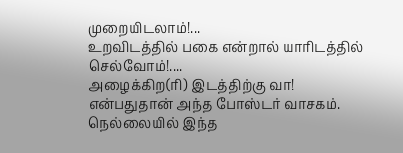முறையிடலாம்!...
உறவிடத்தில் பகை என்றால் யாரிடத்தில் செல்வோம்!....
அழைக்கிற(ரி) இடத்திற்கு வா!
என்பதுதான் அந்த போஸ்டர் வாசகம். நெல்லையில் இந்த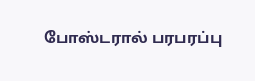போஸ்டரால் பரபரப்பு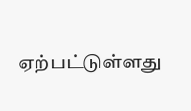ஏற்பட்டுள்ளது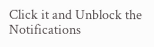Click it and Unblock the Notifications